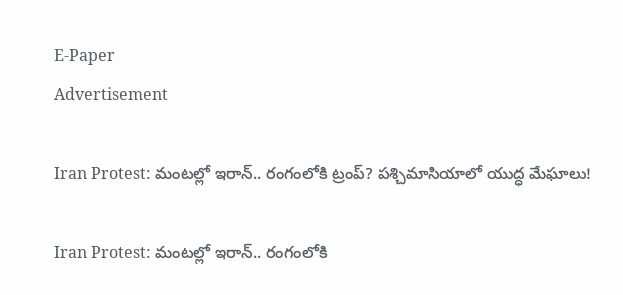E-Paper
Advertisement

Iran Protest: మంటల్లో ఇరాన్.. రంగంలోకి ట్రంప్? పశ్చిమాసియాలో యుద్ధ మేఘాలు!

Iran Protest: మంటల్లో ఇరాన్.. రంగంలోకి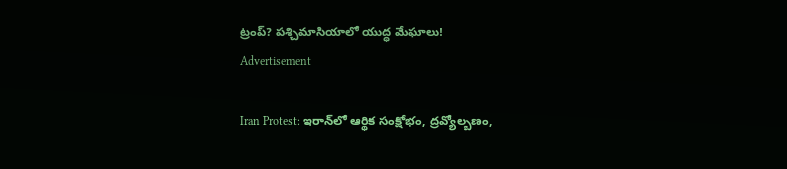ట్రంప్? పశ్చిమాసియాలో యుద్ధ మేఘాలు!
Advertisement

Iran Protest: ఇరాన్‌లో ఆర్థిక సంక్షోభం, ద్రవ్యోల్బణం,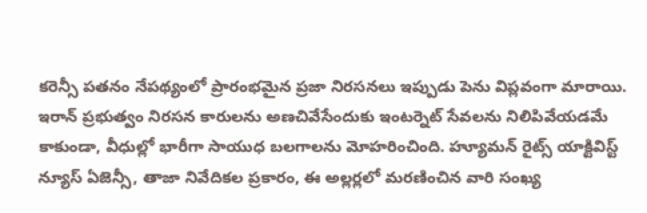కరెన్సీ పతనం నేపథ్యంలో ప్రారంభమైన ప్రజా నిరసనలు ఇప్పుడు పెను విప్లవంగా మారాయి. ఇరాన్ ప్రభుత్వం నిరసన కారులను అణచివేసేందుకు ఇంటర్నెట్ సేవలను నిలిపివేయడమే కాకుండా, వీధుల్లో భారీగా సాయుధ బలగాలను మోహరించింది. హ్యూమన్ రైట్స్ యాక్టివిస్ట్ న్యూస్ ఏజెన్సీ, తాజా నివేదికల ప్రకారం, ఈ అల్లర్లలో మరణించిన వారి సంఖ్య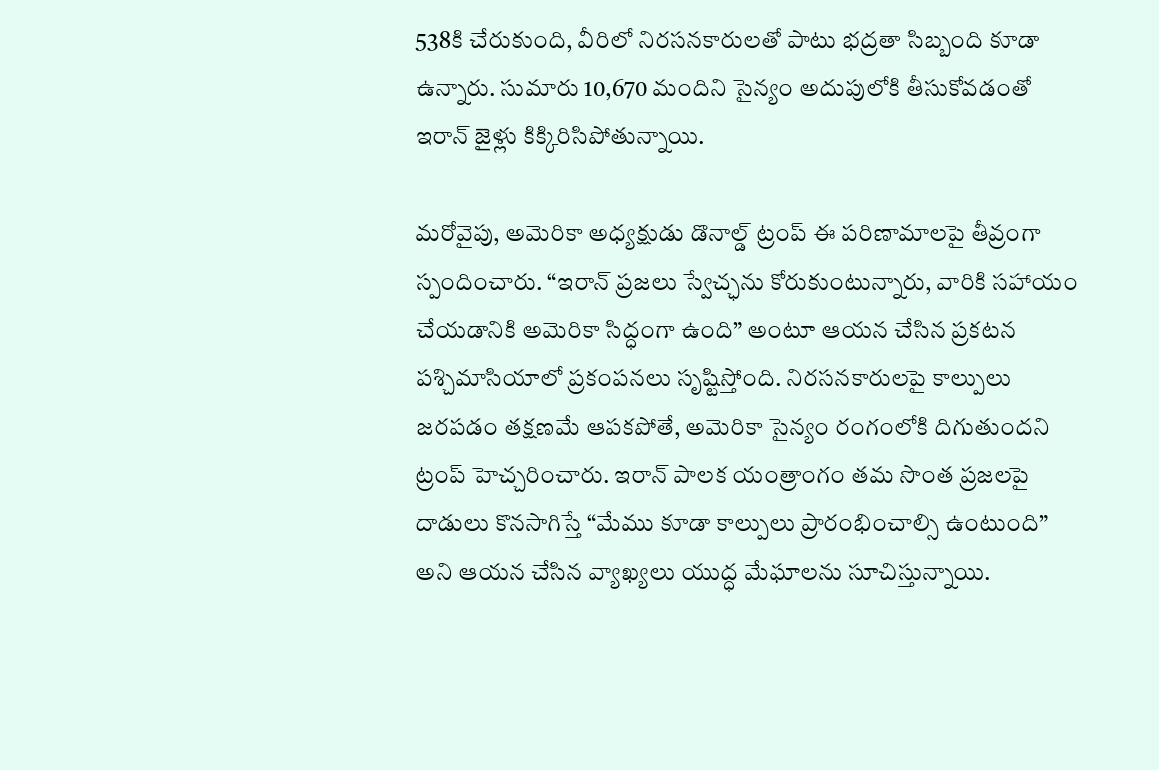538కి చేరుకుంది, వీరిలో నిరసనకారులతో పాటు భద్రతా సిబ్బంది కూడా ఉన్నారు. సుమారు 10,670 మందిని సైన్యం అదుపులోకి తీసుకోవడంతో ఇరాన్ జైళ్లు కిక్కిరిసిపోతున్నాయి.

మరోవైపు, అమెరికా అధ్యక్షుడు డొనాల్డ్ ట్రంప్ ఈ పరిణామాలపై తీవ్రంగా స్పందించారు. “ఇరాన్ ప్రజలు స్వేచ్ఛను కోరుకుంటున్నారు, వారికి సహాయం చేయడానికి అమెరికా సిద్ధంగా ఉంది” అంటూ ఆయన చేసిన ప్రకటన పశ్చిమాసియాలో ప్రకంపనలు సృష్టిస్తోంది. నిరసనకారులపై కాల్పులు జరపడం తక్షణమే ఆపకపోతే, అమెరికా సైన్యం రంగంలోకి దిగుతుందని ట్రంప్ హెచ్చరించారు. ఇరాన్ పాలక యంత్రాంగం తమ సొంత ప్రజలపై దాడులు కొనసాగిస్తే “మేము కూడా కాల్పులు ప్రారంభించాల్సి ఉంటుంది” అని ఆయన చేసిన వ్యాఖ్యలు యుద్ధ మేఘాలను సూచిస్తున్నాయి.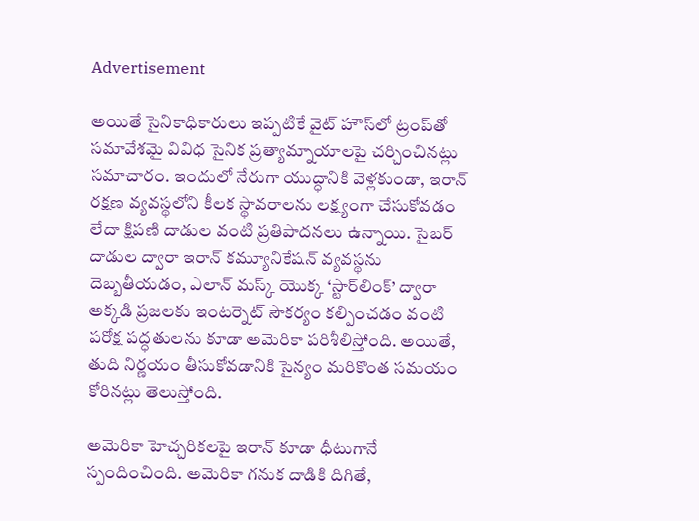Advertisement

అయితే సైనికాధికారులు ఇప్పటికే వైట్ హౌస్‌లో ట్రంప్‌తో సమావేశమై వివిధ సైనిక ప్రత్యామ్నాయాలపై చర్చించినట్లు సమాచారం. ఇందులో నేరుగా యుద్ధానికి వెళ్లకుండా, ఇరాన్ రక్షణ వ్యవస్థలోని కీలక స్థావరాలను లక్ష్యంగా చేసుకోవడం లేదా క్షిపణి దాడుల వంటి ప్రతిపాదనలు ఉన్నాయి. సైబర్‌ దాడుల ద్వారా ఇరాన్ కమ్యూనికేషన్ వ్యవస్థను దెబ్బతీయడం, ఎలాన్ మస్క్ యొక్క ‘స్టార్‌లింక్’ ద్వారా అక్కడి ప్రజలకు ఇంటర్నెట్ సౌకర్యం కల్పించడం వంటి పరోక్ష పద్ధతులను కూడా అమెరికా పరిశీలిస్తోంది. అయితే, తుది నిర్ణయం తీసుకోవడానికి సైన్యం మరికొంత సమయం కోరినట్లు తెలుస్తోంది.

అమెరికా హెచ్చరికలపై ఇరాన్ కూడా ధీటుగానే స్పందించింది. అమెరికా గనుక దాడికి దిగితే,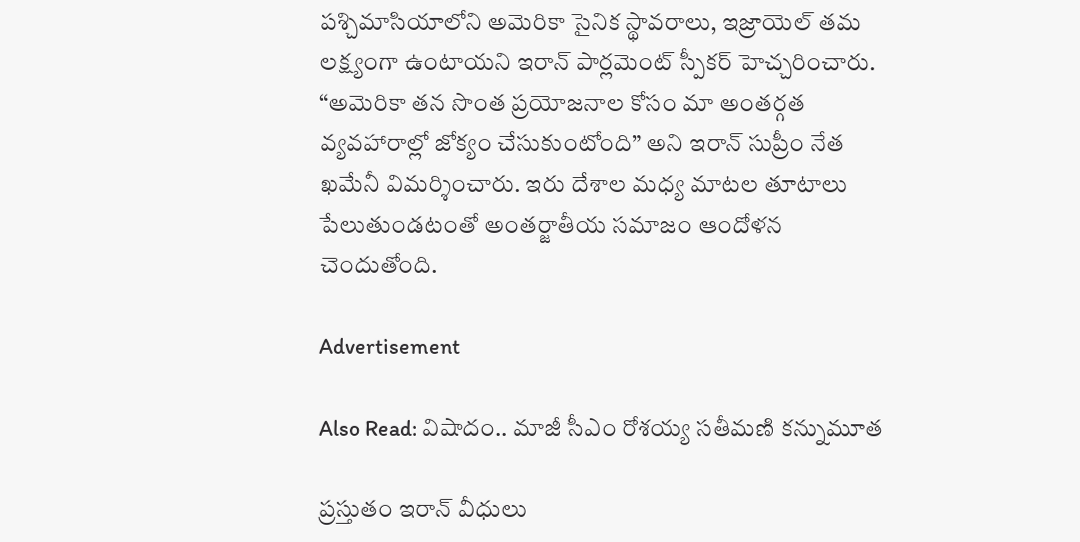పశ్చిమాసియాలోని అమెరికా సైనిక స్థావరాలు, ఇజ్రాయెల్ తమ లక్ష్యంగా ఉంటాయని ఇరాన్ పార్లమెంట్ స్పీకర్ హెచ్చరించారు. “అమెరికా తన సొంత ప్రయోజనాల కోసం మా అంతర్గత వ్యవహారాల్లో జోక్యం చేసుకుంటోంది” అని ఇరాన్ సుప్రీం నేత ఖమేనీ విమర్శించారు. ఇరు దేశాల మధ్య మాటల తూటాలు పేలుతుండటంతో అంతర్జాతీయ సమాజం ఆందోళన చెందుతోంది.

Advertisement

Also Read: విషాదం.. మాజీ సీఎం రోశయ్య సతీమణి కన్నుమూత

ప్రస్తుతం ఇరాన్ వీధులు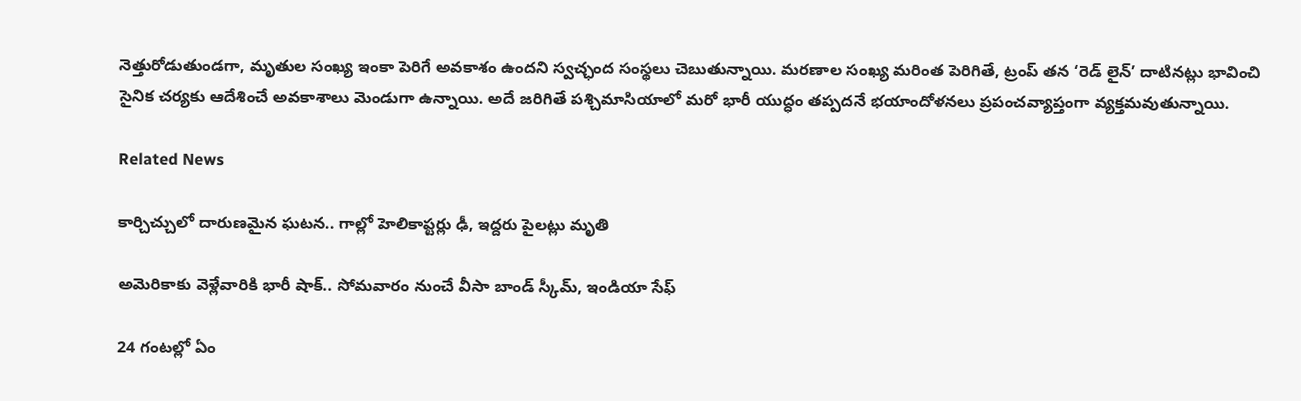నెత్తురోడుతుండగా, మృతుల సంఖ్య ఇంకా పెరిగే అవకాశం ఉందని స్వచ్ఛంద సంస్థలు చెబుతున్నాయి. మరణాల సంఖ్య మరింత పెరిగితే, ట్రంప్ తన ‘రెడ్ లైన్’ దాటినట్లు భావించి సైనిక చర్యకు ఆదేశించే అవకాశాలు మెండుగా ఉన్నాయి. అదే జరిగితే పశ్చిమాసియాలో మరో భారీ యుద్ధం తప్పదనే భయాందోళనలు ప్రపంచవ్యాప్తంగా వ్యక్తమవుతున్నాయి.

Related News

కార్చిచ్చులో దారుణమైన ఘటన.. గాల్లో హెలికాప్టర్లు ఢీ, ఇద్దరు పైలట్లు మృతి

అమెరికాకు వెళ్లేవారికి భారీ షాక్.. సోమవారం నుంచే వీసా బాండ్ స్కీమ్, ఇండియా సేఫ్

24 గంటల్లో ఏం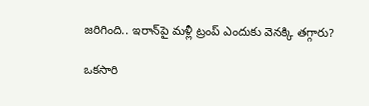జరిగింది.. ఇరాన్‌పై మళ్లీ ట్రంప్ ఎందుకు వెనక్కి తగ్గారు?

ఒకసారి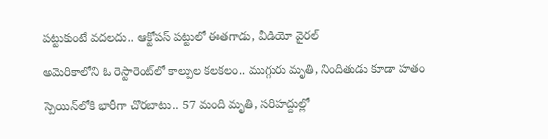పట్టుకుంటే వదలదు.. ఆక్టోపస్ పట్టులో ఈతగాడు, వీడియో వైరల్

అమెరికాలోని ఓ రెస్టారెంట్‌లో కాల్పుల కలకలం.. ముగ్గురు మృతి, నిందితుడు కూడా హతం

స్పెయిన్‌లోకి భారీగా చొరబాటు.. 57 మంది మృతి, సరిహద్దుల్లో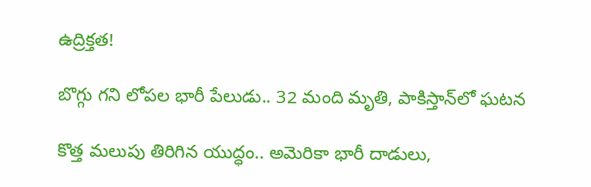ఉద్రిక్తత!

బొగ్గు గని లోపల భారీ పేలుడు.. 32 మంది మృతి, పాకిస్తాన్‌లో ఘటన

కొత్త మలుపు తిరిగిన యుద్ధం.. అమెరికా భారీ దాడులు,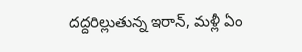దద్దరిల్లుతున్న ఇరాన్‌, మళ్లీ ఏం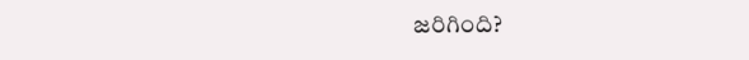జరిగింది?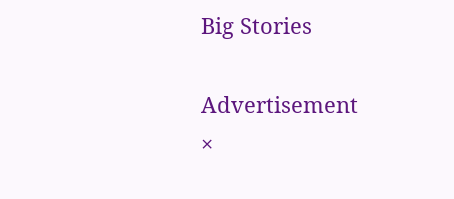Big Stories

Advertisement
×